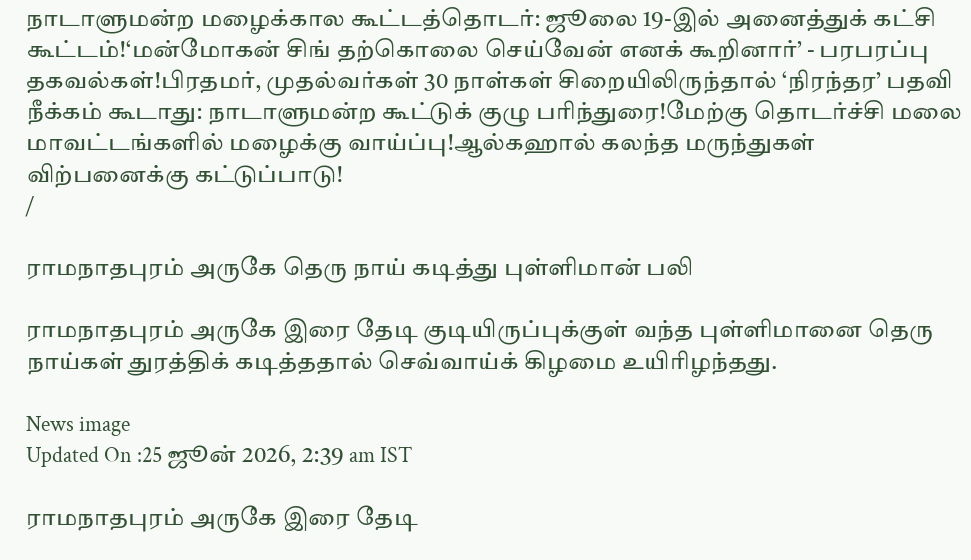நாடாளுமன்ற மழைக்கால கூட்டத்தொடர்: ஜூலை 19-இல் அனைத்துக் கட்சி கூட்டம்!‘மன்மோகன் சிங் தற்கொலை செய்வேன் எனக் கூறினார்’ - பரபரப்பு தகவல்கள்!பிரதமர், முதல்வர்கள் 30 நாள்கள் சிறையிலிருந்தால் ‘நிரந்தர’ பதவி நீக்கம் கூடாது: நாடாளுமன்ற கூட்டுக் குழு பரிந்துரை!மேற்கு தொடர்ச்சி மலை மாவட்டங்களில் மழைக்கு வாய்ப்பு!ஆல்கஹால் கலந்த மருந்துகள் விற்பனைக்கு கட்டுப்பாடு!
/

ராமநாதபுரம் அருகே தெரு நாய் கடித்து புள்ளிமான் பலி

ராமநாதபுரம் அருகே இரை தேடி குடியிருப்புக்குள் வந்த புள்ளிமானை தெரு நாய்கள் துரத்திக் கடித்ததால் செவ்வாய்க் கிழமை உயிரிழந்தது.

News image
Updated On :25 ஜூன் 2026, 2:39 am IST

ராமநாதபுரம் அருகே இரை தேடி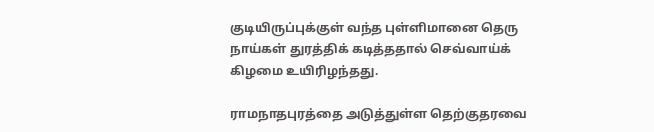குடியிருப்புக்குள் வந்த புள்ளிமானை தெரு நாய்கள் துரத்திக் கடித்ததால் செவ்வாய்க் கிழமை உயிரிழந்தது.

ராமநாதபுரத்தை அடுத்துள்ள தெற்குதரவை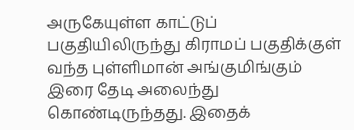அருகேயுள்ள காட்டுப் பகுதியிலிருந்து கிராமப் பகுதிக்குள் வந்த புள்ளிமான் அங்குமிங்கும் இரை தேடி அலைந்து கொண்டிருந்தது. இதைக்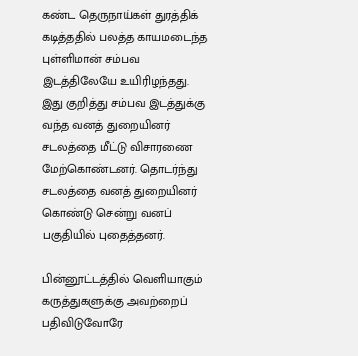கண்ட தெருநாய்கள் துரத்திக் கடித்ததில் பலத்த காயமடைந்த புள்ளிமான் சம்பவ இடத்திலேயே உயிரிழந்தது. இது குறித்து சம்பவ இடத்துக்கு வந்த வனத் துறையினர் சடலத்தை மீட்டு விசாரணை மேற்கொண்டனர். தொடர்ந்து சடலத்தை வனத் துறையினர் கொண்டு சென்று வனப் பகுதியில் புதைத்தனர்.

பின்னூட்டத்தில் வெளியாகும் கருத்துகளுக்கு அவற்றைப் பதிவிடுவோரே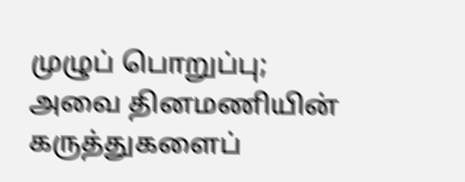முழுப் பொறுப்பு; அவை தினமணியின் கருத்துகளைப்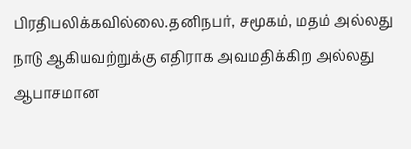பிரதிபலிக்கவில்லை.தனிநபர், சமூகம், மதம் அல்லது நாடு ஆகியவற்றுக்கு எதிராக அவமதிக்கிற அல்லது ஆபாசமான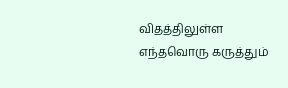விதத்திலுள்ள எந்தவொரு கருத்தும்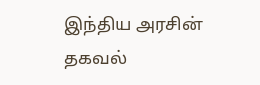இந்திய அரசின் தகவல்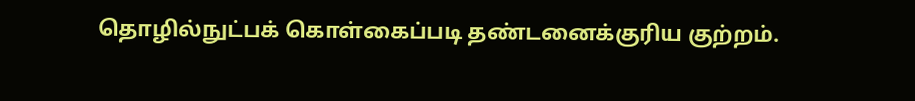தொழில்நுட்பக் கொள்கைப்படி தண்டனைக்குரிய குற்றம்.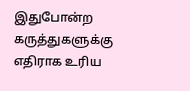இதுபோன்ற கருத்துகளுக்கு எதிராக உரிய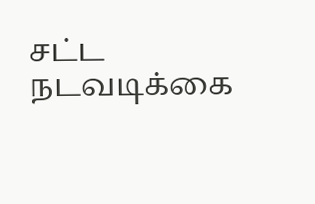சட்ட நடவடிக்கை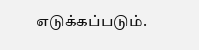எடுக்கப்படும்.